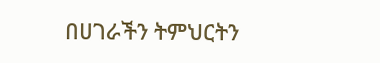በሀገራችን ትምህርትን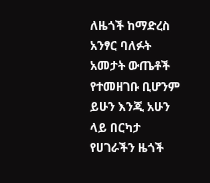ለዜጎች ከማድረስ አንፃር ባለፉት አመታት ውጤቶች የተመዘገቡ ቢሆንም ይሁን እንጂ አሁን ላይ በርካታ የሀገራችን ዜጎች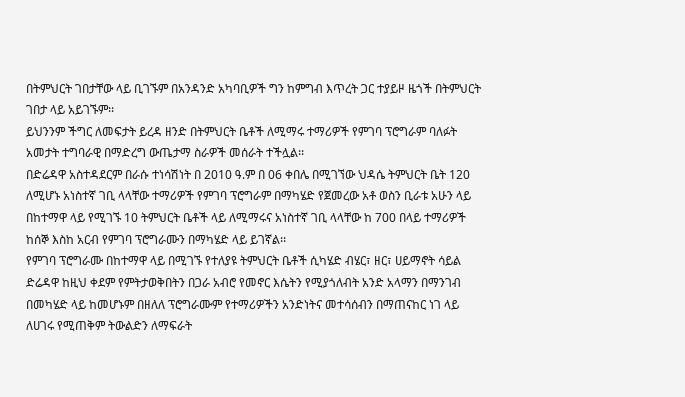በትምህርት ገበታቸው ላይ ቢገኙም በአንዳንድ አካባቢዎች ግን ከምግብ እጥረት ጋር ተያይዞ ዜጎች በትምህርት ገበታ ላይ አይገኙም፡፡
ይህንንም ችግር ለመፍታት ይረዳ ዘንድ በትምህርት ቤቶች ለሚማሩ ተማሪዎች የምገባ ፕሮግራም ባለፉት አመታት ተግባራዊ በማድረግ ውጤታማ ስራዎች መሰራት ተችሏል፡፡
በድሬዳዋ አስተዳደርም በራሱ ተነሳሽነት በ 2010 ዓ.ም በ 06 ቀበሌ በሚገኘው ህዳሴ ትምህርት ቤት 120 ለሚሆኑ አነስተኛ ገቢ ላላቸው ተማሪዎች የምገባ ፕሮግራም በማካሄድ የጀመረው አቶ ወስን ቢራቱ አሁን ላይ በከተማዋ ላይ የሚገኙ 10 ትምህርት ቤቶች ላይ ለሚማሩና አነስተኛ ገቢ ላላቸው ከ 700 በላይ ተማሪዎች ከሰኞ እስከ አርብ የምገባ ፕሮግራሙን በማካሄድ ላይ ይገኛል፡፡
የምገባ ፕሮግራሙ በከተማዋ ላይ በሚገኙ የተለያዩ ትምህርት ቤቶች ሲካሄድ ብሄር፣ ዘር፣ ሀይማኖት ሳይል ድሬዳዋ ከዚህ ቀደም የምትታወቅበትን በጋራ አብሮ የመኖር እሴትን የሚያጎለብት አንድ አላማን በማንገብ በመካሄድ ላይ ከመሆኑም በዘለለ ፕሮግራሙም የተማሪዎችን አንድነትና መተሳሰብን በማጠናከር ነገ ላይ ለሀገሩ የሚጠቅም ትውልድን ለማፍራት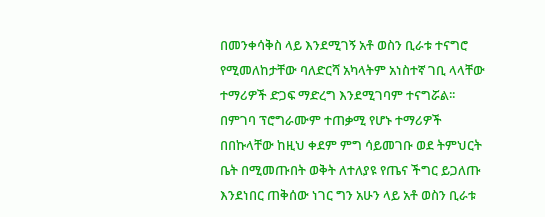በመንቀሳቅስ ላይ እንደሚገኝ አቶ ወስን ቢራቱ ተናግሮ የሚመለከታቸው ባለድርሻ አካላትም አነስተኛ ገቢ ላላቸው ተማሪዎች ድጋፍ ማድረግ እንደሚገባም ተናግሯል፡፡
በምገባ ፕሮግራሙም ተጠቃሚ የሆኑ ተማሪዎች በበኩላቸው ከዚህ ቀደም ምግ ሳይመገቡ ወደ ትምህርት ቤት በሚመጡበት ወቅት ለተለያዩ የጤና ችግር ይጋለጡ እንደነበር ጠቅሰው ነገር ግን አሁን ላይ አቶ ወስን ቢራቱ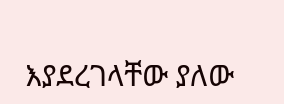እያደረገላቸው ያለው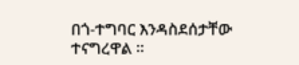በጎ-ተግባር እንዳስደሰታቸው ተናግረዋል ፡፡